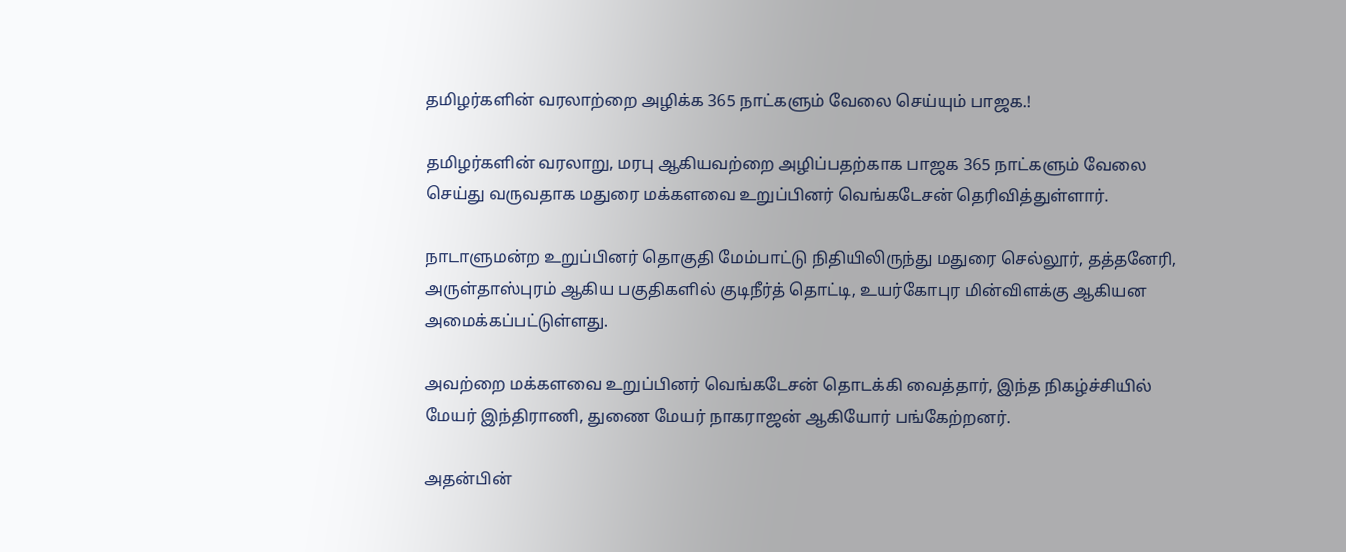தமிழர்களின் வரலாற்றை அழிக்க 365 நாட்களும் வேலை செய்யும் பாஜக.!

தமிழர்களின் வரலாறு, மரபு ஆகியவற்றை அழிப்பதற்காக பாஜக 365 நாட்களும் வேலை செய்து வருவதாக மதுரை மக்களவை உறுப்பினர் வெங்கடேசன் தெரிவித்துள்ளார்.

நாடாளுமன்ற உறுப்பினர் தொகுதி மேம்பாட்டு நிதியிலிருந்து மதுரை செல்லூர், தத்தனேரி, அருள்தாஸ்புரம் ஆகிய பகுதிகளில் குடிநீர்த் தொட்டி, உயர்கோபுர மின்விளக்கு ஆகியன அமைக்கப்பட்டுள்ளது.

அவற்றை மக்களவை உறுப்பினர் வெங்கடேசன் தொடக்கி வைத்தார், இந்த நிகழ்ச்சியில் மேயர் இந்திராணி, துணை மேயர் நாகராஜன் ஆகியோர் பங்கேற்றனர்.

அதன்பின்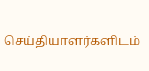செய்தியாளர்களிடம்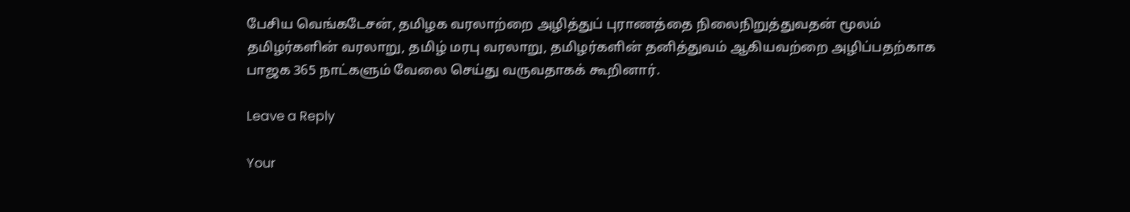பேசிய வெங்கடேசன், தமிழக வரலாற்றை அழித்துப் புராணத்தை நிலைநிறுத்துவதன் மூலம் தமிழர்களின் வரலாறு, தமிழ் மரபு வரலாறு, தமிழர்களின் தனித்துவம் ஆகியவற்றை அழிப்பதற்காக பாஜக 365 நாட்களும் வேலை செய்து வருவதாகக் கூறினார்.

Leave a Reply

Your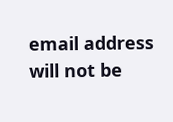email address will not be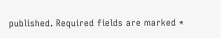published. Required fields are marked *